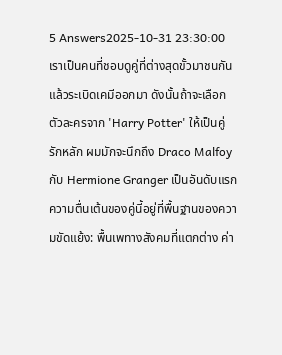5 Answers2025-10-31 23:30:00
เราเป็นคนที่ชอบดูคู่ที่ต่างสุดขั้วมาชนกันแล้วระเบิดเคมีออกมา ดังนั้นถ้าจะเลือกตัวละครจาก 'Harry Potter' ให้เป็นคู่รักหลัก ผมมักจะนึกถึง Draco Malfoy กับ Hermione Granger เป็นอันดับแรก
ความตื่นเต้นของคู่นี้อยู่ที่พื้นฐานของความขัดแย้ง: พื้นเพทางสังคมที่แตกต่าง ค่า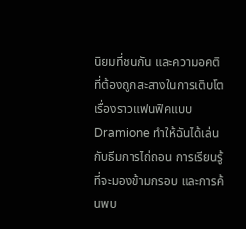นิยมที่ชนกัน และความอคติที่ต้องถูกสะสางในการเติบโต เรื่องราวแฟนฟิคแบบ Dramione ทำให้ฉันได้เล่นกับธีมการไถ่ถอน การเรียนรู้ที่จะมองข้ามกรอบ และการค้นพบ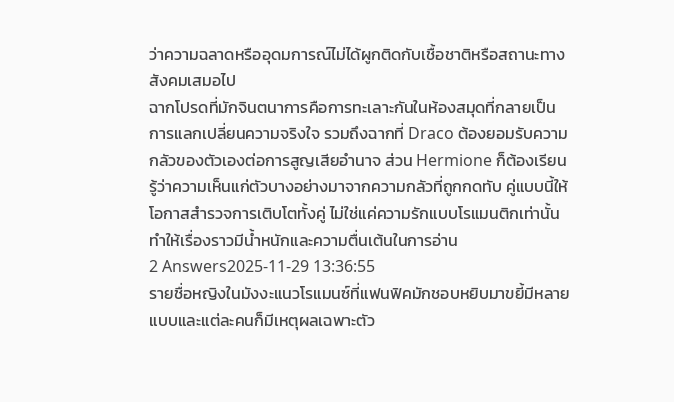ว่าความฉลาดหรืออุดมการณ์ไม่ได้ผูกติดกับเชื้อชาติหรือสถานะทางสังคมเสมอไป
ฉากโปรดที่มักจินตนาการคือการทะเลาะกันในห้องสมุดที่กลายเป็นการแลกเปลี่ยนความจริงใจ รวมถึงฉากที่ Draco ต้องยอมรับความกลัวของตัวเองต่อการสูญเสียอำนาจ ส่วน Hermione ก็ต้องเรียนรู้ว่าความเห็นแก่ตัวบางอย่างมาจากความกลัวที่ถูกกดทับ คู่แบบนี้ให้โอกาสสำรวจการเติบโตทั้งคู่ ไม่ใช่แค่ความรักแบบโรแมนติกเท่านั้น ทำให้เรื่องราวมีน้ำหนักและความตื่นเต้นในการอ่าน
2 Answers2025-11-29 13:36:55
รายชื่อหญิงในมังงะแนวโรแมนซ์ที่แฟนฟิคมักชอบหยิบมาขยี้มีหลายแบบและแต่ละคนก็มีเหตุผลเฉพาะตัว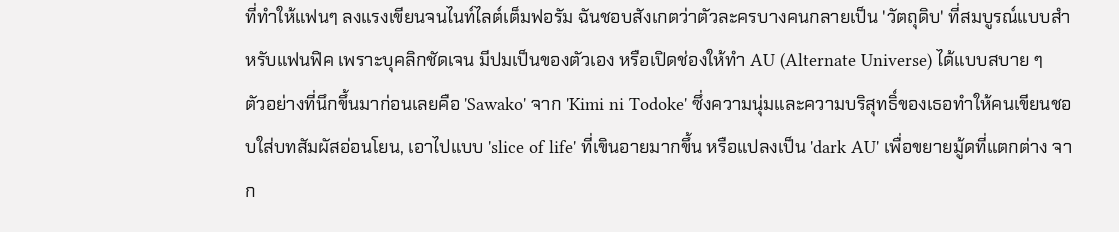ที่ทำให้แฟนๆ ลงแรงเขียนจนไนท์ไลต์เต็มฟอรัม ฉันชอบสังเกตว่าตัวละครบางคนกลายเป็น 'วัตถุดิบ' ที่สมบูรณ์แบบสำหรับแฟนฟิค เพราะบุคลิกชัดเจน มีปมเป็นของตัวเอง หรือเปิดช่องให้ทำ AU (Alternate Universe) ได้แบบสบาย ๆ
ตัวอย่างที่นึกขึ้นมาก่อนเลยคือ 'Sawako' จาก 'Kimi ni Todoke' ซึ่งความนุ่มและความบริสุทธิ์ของเธอทำให้คนเขียนชอบใส่บทสัมผัสอ่อนโยน, เอาไปแบบ 'slice of life' ที่เขินอายมากขึ้น หรือแปลงเป็น 'dark AU' เพื่อขยายมู้ดที่แตกต่าง จาก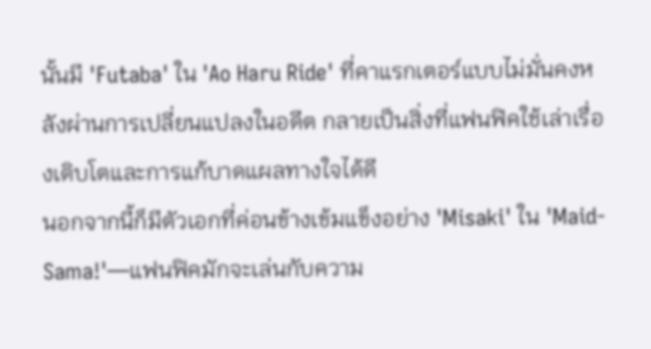นั้นมี 'Futaba' ใน 'Ao Haru Ride' ที่คาแรกเตอร์แบบไม่มั่นคงหลังผ่านการเปลี่ยนแปลงในอดีต กลายเป็นสิ่งที่แฟนฟิคใช้เล่าเรื่องเติบโตและการแก้บาดแผลทางใจได้ดี
นอกจากนี้ก็มีตัวเอกที่ค่อนข้างเข้มแข็งอย่าง 'Misaki' ใน 'Maid-Sama!'—แฟนฟิคมักจะเล่นกับความ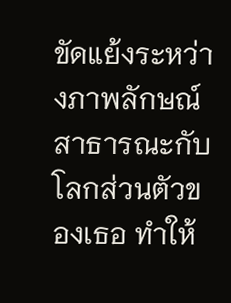ขัดแย้งระหว่างภาพลักษณ์สาธารณะกับโลกส่วนตัวของเธอ ทำให้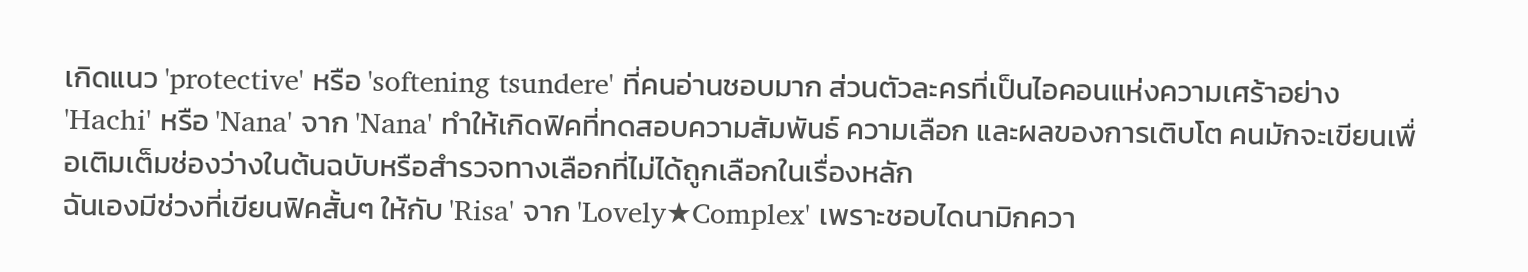เกิดแนว 'protective' หรือ 'softening tsundere' ที่คนอ่านชอบมาก ส่วนตัวละครที่เป็นไอคอนแห่งความเศร้าอย่าง 'Hachi' หรือ 'Nana' จาก 'Nana' ทำให้เกิดฟิคที่ทดสอบความสัมพันธ์ ความเลือก และผลของการเติบโต คนมักจะเขียนเพื่อเติมเต็มช่องว่างในต้นฉบับหรือสำรวจทางเลือกที่ไม่ได้ถูกเลือกในเรื่องหลัก
ฉันเองมีช่วงที่เขียนฟิคสั้นๆ ให้กับ 'Risa' จาก 'Lovely★Complex' เพราะชอบไดนามิกควา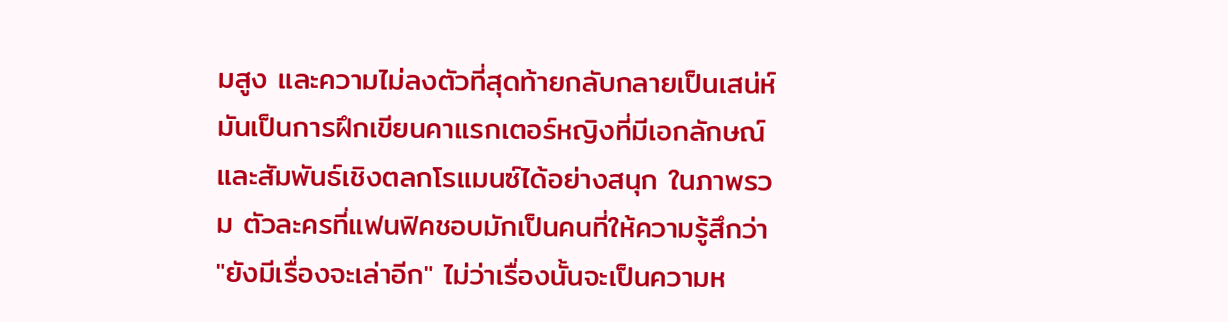มสูง และความไม่ลงตัวที่สุดท้ายกลับกลายเป็นเสน่ห์ มันเป็นการฝึกเขียนคาแรกเตอร์หญิงที่มีเอกลักษณ์และสัมพันธ์เชิงตลกโรแมนซ์ได้อย่างสนุก ในภาพรวม ตัวละครที่แฟนฟิคชอบมักเป็นคนที่ให้ความรู้สึกว่า "ยังมีเรื่องจะเล่าอีก" ไม่ว่าเรื่องนั้นจะเป็นความห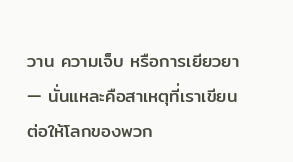วาน ความเจ็บ หรือการเยียวยา — นั่นแหละคือสาเหตุที่เราเขียนต่อให้โลกของพวก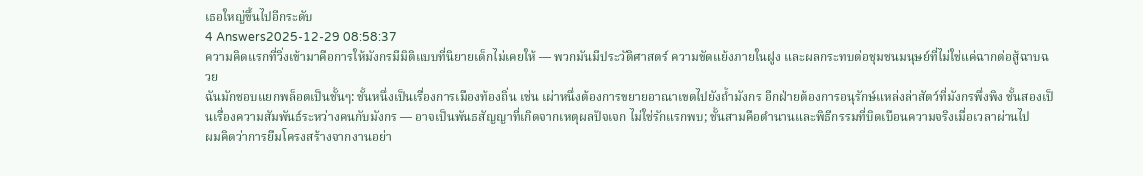เธอใหญ่ขึ้นไปอีกระดับ
4 Answers2025-12-29 08:58:37
ความคิดแรกที่วิ่งเข้ามาคือการให้มังกรมีมิติแบบที่นิยายเด็กไม่เคยให้ — พวกมันมีประวัติศาสตร์ ความขัดแย้งภายในฝูง และผลกระทบต่อชุมชนมนุษย์ที่ไม่ใช่แค่ฉากต่อสู้ฉาบฉวย
ฉันมักชอบแยกพล็อตเป็นชั้นๆ: ชั้นหนึ่งเป็นเรื่องการเมืองท้องถิ่น เช่น เผ่าหนึ่งต้องการขยายอาณาเขตไปยังถ้ำมังกร อีกฝ่ายต้องการอนุรักษ์แหล่งล่าสัตว์ที่มังกรพึ่งพิง ชั้นสองเป็นเรื่องความสัมพันธ์ระหว่างคนกับมังกร — อาจเป็นพันธสัญญาที่เกิดจากเหตุผลปัจเจก ไม่ใช่รักแรกพบ; ชั้นสามคือตำนานและพิธีกรรมที่บิดเบือนความจริงเมื่อเวลาผ่านไป
ผมคิดว่าการยืมโครงสร้างจากงานอย่า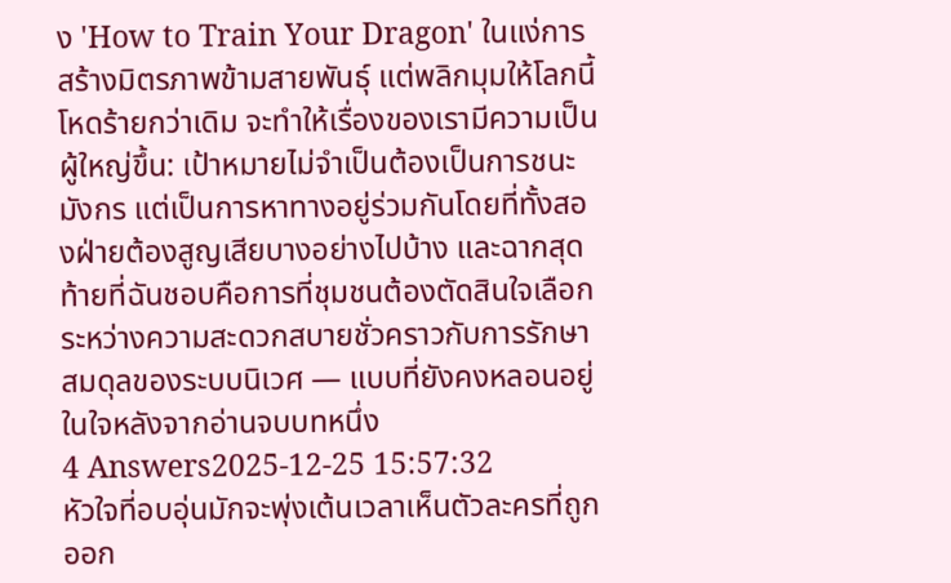ง 'How to Train Your Dragon' ในแง่การสร้างมิตรภาพข้ามสายพันธุ์ แต่พลิกมุมให้โลกนี้โหดร้ายกว่าเดิม จะทำให้เรื่องของเรามีความเป็นผู้ใหญ่ขึ้น: เป้าหมายไม่จำเป็นต้องเป็นการชนะมังกร แต่เป็นการหาทางอยู่ร่วมกันโดยที่ทั้งสองฝ่ายต้องสูญเสียบางอย่างไปบ้าง และฉากสุดท้ายที่ฉันชอบคือการที่ชุมชนต้องตัดสินใจเลือกระหว่างความสะดวกสบายชั่วคราวกับการรักษาสมดุลของระบบนิเวศ — แบบที่ยังคงหลอนอยู่ในใจหลังจากอ่านจบบทหนึ่ง
4 Answers2025-12-25 15:57:32
หัวใจที่อบอุ่นมักจะพุ่งเต้นเวลาเห็นตัวละครที่ถูกออก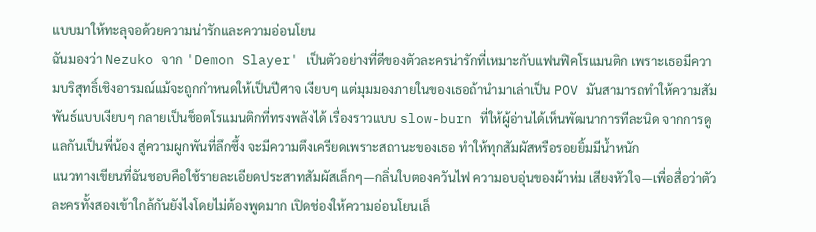แบบมาให้ทะลุจอด้วยความน่ารักและความอ่อนโยน
ฉันมองว่า Nezuko จาก 'Demon Slayer' เป็นตัวอย่างที่ดีของตัวละครน่ารักที่เหมาะกับแฟนฟิคโรแมนติก เพราะเธอมีความบริสุทธิ์เชิงอารมณ์แม้จะถูกกำหนดให้เป็นปีศาจ เงียบๆ แต่มุมมองภายในของเธอถ้านำมาเล่าเป็น POV มันสามารถทำให้ความสัมพันธ์แบบเงียบๆ กลายเป็นช็อตโรแมนติกที่ทรงพลังได้ เรื่องราวแบบ slow-burn ที่ให้ผู้อ่านได้เห็นพัฒนาการทีละนิด จากการดูแลกันเป็นพี่น้อง สู่ความผูกพันที่ลึกซึ้ง จะมีความตึงเครียดเพราะสถานะของเธอ ทำให้ทุกสัมผัสหรือรอยยิ้มมีน้ำหนัก
แนวทางเขียนที่ฉันชอบคือใช้รายละเอียดประสาทสัมผัสเล็กๆ—กลิ่นใบตองควันไฟ ความอบอุ่นของผ้าห่ม เสียงหัวใจ—เพื่อสื่อว่าตัวละครทั้งสองเข้าใกล้กันยังไงโดยไม่ต้องพูดมาก เปิดช่องให้ความอ่อนโยนเล็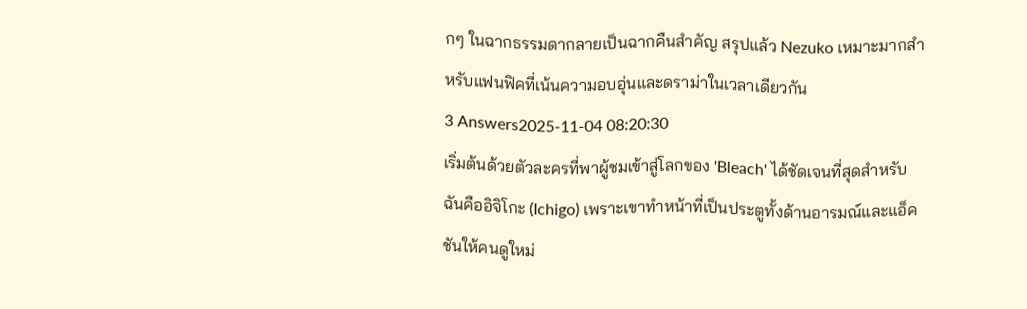กๆ ในฉากธรรมดากลายเป็นฉากคืนสำคัญ สรุปแล้ว Nezuko เหมาะมากสำหรับแฟนฟิคที่เน้นความอบอุ่นและดราม่าในเวลาเดียวกัน
3 Answers2025-11-04 08:20:30
เริ่มต้นด้วยตัวละครที่พาผู้ชมเข้าสู่โลกของ 'Bleach' ได้ชัดเจนที่สุดสำหรับฉันคืออิจิโกะ (Ichigo) เพราะเขาทำหน้าที่เป็นประตูทั้งด้านอารมณ์และแอ็คชันให้คนดูใหม่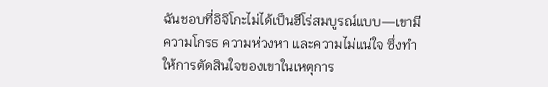ฉันชอบที่อิจิโกะไม่ได้เป็นฮีโร่สมบูรณ์แบบ—เขามีความโกรธ ความห่วงหา และความไม่แน่ใจ ซึ่งทำให้การตัดสินใจของเขาในเหตุการ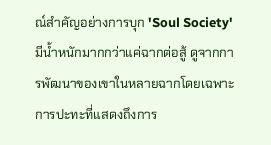ณ์สำคัญอย่างการบุก 'Soul Society' มีน้ำหนักมากกว่าแค่ฉากต่อสู้ ดูจากการพัฒนาของเขาในหลายฉากโดยเฉพาะการปะทะที่แสดงถึงการ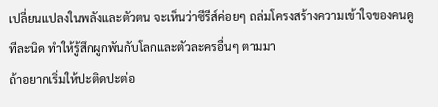เปลี่ยนแปลงในพลังและตัวตน จะเห็นว่าซีรีส์ค่อยๆ ถล่มโครงสร้างความเข้าใจของคนดูทีละนิด ทำให้รู้สึกผูกพันกับโลกและตัวละครอื่นๆ ตามมา
ถ้าอยากเริ่มให้ปะติดปะต่อ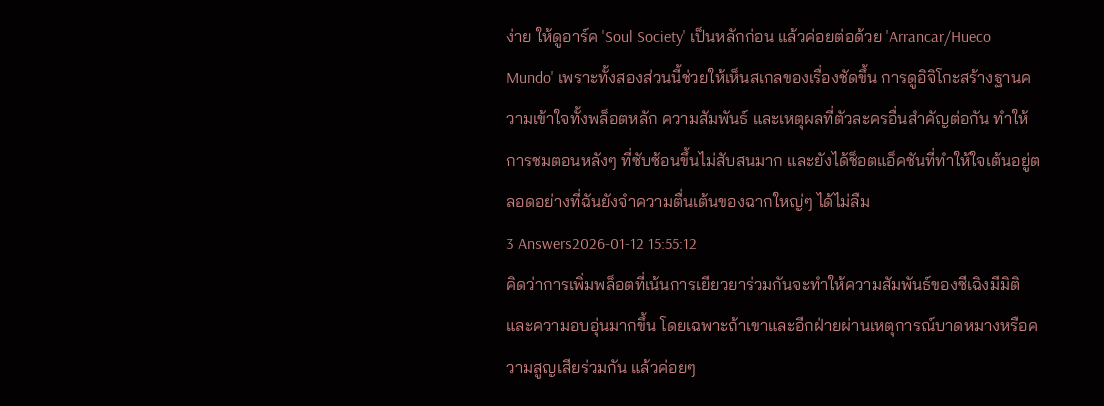ง่าย ให้ดูอาร์ค 'Soul Society' เป็นหลักก่อน แล้วค่อยต่อด้วย 'Arrancar/Hueco Mundo' เพราะทั้งสองส่วนนี้ช่วยให้เห็นสเกลของเรื่องชัดขึ้น การดูอิจิโกะสร้างฐานความเข้าใจทั้งพล็อตหลัก ความสัมพันธ์ และเหตุผลที่ตัวละครอื่นสำคัญต่อกัน ทำให้การชมตอนหลังๆ ที่ซับซ้อนขึ้นไม่สับสนมาก และยังได้ช็อตแอ็คชันที่ทำให้ใจเต้นอยู่ตลอดอย่างที่ฉันยังจำความตื่นเต้นของฉากใหญ่ๆ ได้ไม่ลืม
3 Answers2026-01-12 15:55:12
คิดว่าการเพิ่มพล็อตที่เน้นการเยียวยาร่วมกันจะทำให้ความสัมพันธ์ของซีเฉิงมีมิติและความอบอุ่นมากขึ้น โดยเฉพาะถ้าเขาและอีกฝ่ายผ่านเหตุการณ์บาดหมางหรือความสูญเสียร่วมกัน แล้วค่อยๆ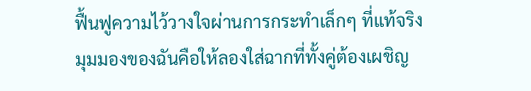ฟื้นฟูความไว้วางใจผ่านการกระทำเล็กๆ ที่แท้จริง
มุมมองของฉันคือให้ลองใส่ฉากที่ทั้งคู่ต้องเผชิญ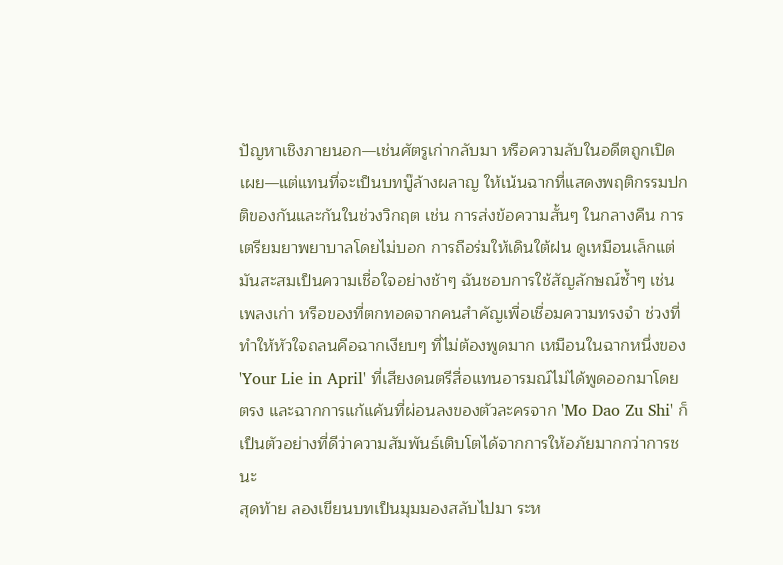ปัญหาเชิงภายนอก—เช่นศัตรูเก่ากลับมา หรือความลับในอดีตถูกเปิดเผย—แต่แทนที่จะเป็นบทบู๊ล้างผลาญ ให้เน้นฉากที่แสดงพฤติกรรมปกติของกันและกันในช่วงวิกฤต เช่น การส่งข้อความสั้นๆ ในกลางคืน การเตรียมยาพยาบาลโดยไม่บอก การถือร่มให้เดินใต้ฝน ดูเหมือนเล็กแต่มันสะสมเป็นความเชื่อใจอย่างช้าๆ ฉันชอบการใช้สัญลักษณ์ซ้ำๆ เช่นเพลงเก่า หรือของที่ตกทอดจากคนสำคัญเพื่อเชื่อมความทรงจำ ช่วงที่ทำให้หัวใจถลนคือฉากเงียบๆ ที่ไม่ต้องพูดมาก เหมือนในฉากหนึ่งของ 'Your Lie in April' ที่เสียงดนตรีสื่อแทนอารมณ์ไม่ได้พูดออกมาโดยตรง และฉากการแก้แค้นที่ผ่อนลงของตัวละครจาก 'Mo Dao Zu Shi' ก็เป็นตัวอย่างที่ดีว่าความสัมพันธ์เติบโตได้จากการให้อภัยมากกว่าการชนะ
สุดท้าย ลองเขียนบทเป็นมุมมองสลับไปมา ระห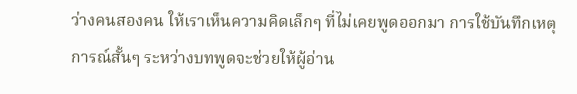ว่างคนสองคน ให้เราเห็นความคิดเล็กๆ ที่ไม่เคยพูดออกมา การใช้บันทึกเหตุการณ์สั้นๆ ระหว่างบทพูดจะช่วยให้ผู้อ่าน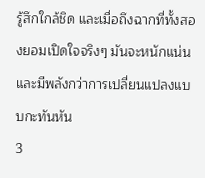รู้สึกใกล้ชิด และเมื่อถึงฉากที่ทั้งสองยอมเปิดใจจริงๆ มันจะหนักแน่นและมีพลังกว่าการเปลี่ยนแปลงแบบกะทันหัน
3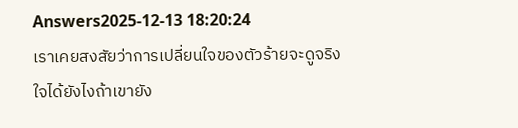Answers2025-12-13 18:20:24
เราเคยสงสัยว่าการเปลี่ยนใจของตัวร้ายจะดูจริงใจได้ยังไงถ้าเขายัง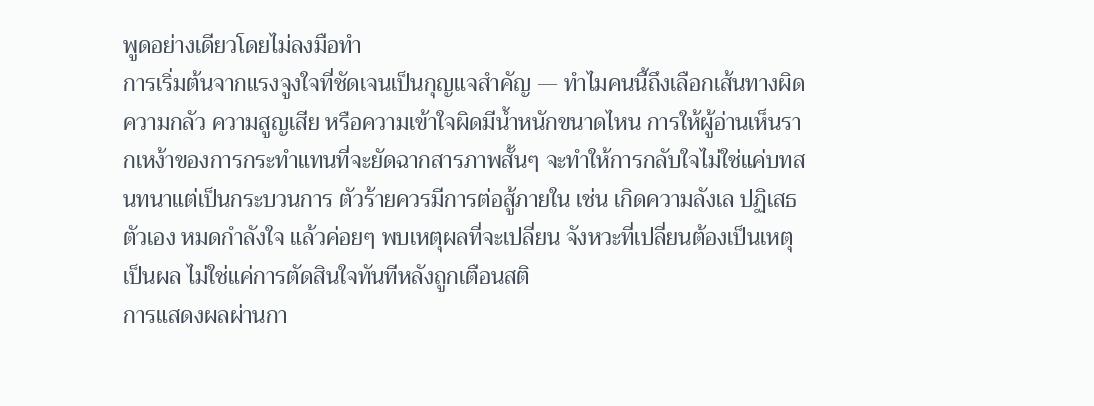พูดอย่างเดียวโดยไม่ลงมือทำ
การเริ่มต้นจากแรงจูงใจที่ชัดเจนเป็นกุญแจสำคัญ — ทำไมคนนี้ถึงเลือกเส้นทางผิด ความกลัว ความสูญเสีย หรือความเข้าใจผิดมีน้ำหนักขนาดไหน การให้ผู้อ่านเห็นรากเหง้าของการกระทำแทนที่จะยัดฉากสารภาพสั้นๆ จะทำให้การกลับใจไม่ใช่แค่บทสนทนาแต่เป็นกระบวนการ ตัวร้ายควรมีการต่อสู้ภายใน เช่น เกิดความลังเล ปฏิเสธตัวเอง หมดกำลังใจ แล้วค่อยๆ พบเหตุผลที่จะเปลี่ยน จังหวะที่เปลี่ยนต้องเป็นเหตุเป็นผล ไม่ใช่แค่การตัดสินใจทันทีหลังถูกเตือนสติ
การแสดงผลผ่านกา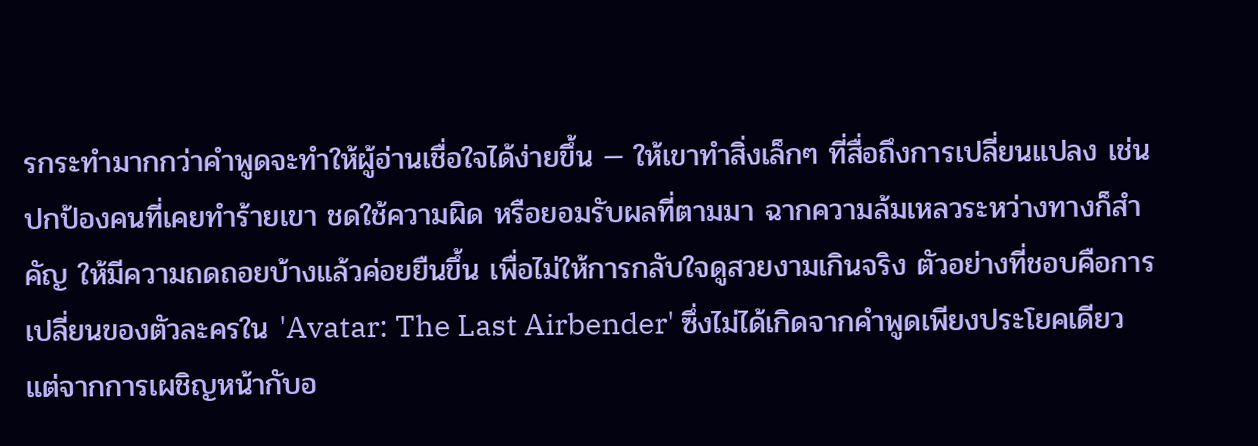รกระทำมากกว่าคำพูดจะทำให้ผู้อ่านเชื่อใจได้ง่ายขึ้น — ให้เขาทำสิ่งเล็กๆ ที่สื่อถึงการเปลี่ยนแปลง เช่น ปกป้องคนที่เคยทำร้ายเขา ชดใช้ความผิด หรือยอมรับผลที่ตามมา ฉากความล้มเหลวระหว่างทางก็สำคัญ ให้มีความถดถอยบ้างแล้วค่อยยืนขึ้น เพื่อไม่ให้การกลับใจดูสวยงามเกินจริง ตัวอย่างที่ชอบคือการเปลี่ยนของตัวละครใน 'Avatar: The Last Airbender' ซึ่งไม่ได้เกิดจากคำพูดเพียงประโยคเดียว แต่จากการเผชิญหน้ากับอ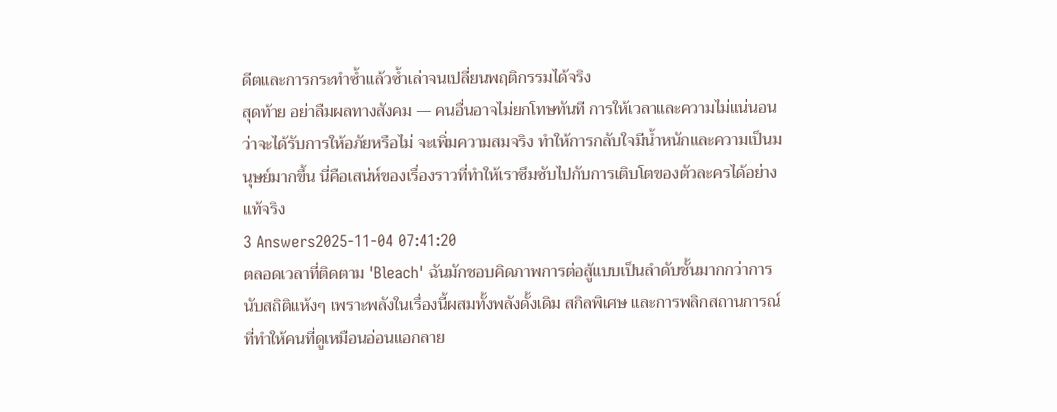ดีตและการกระทำซ้ำแล้วซ้ำเล่าจนเปลี่ยนพฤติกรรมได้จริง
สุดท้าย อย่าลืมผลทางสังคม — คนอื่นอาจไม่ยกโทษทันที การให้เวลาและความไม่แน่นอนว่าจะได้รับการให้อภัยหรือไม่ จะเพิ่มความสมจริง ทำให้การกลับใจมีน้ำหนักและความเป็นมนุษย์มากขึ้น นี่คือเสน่ห์ของเรื่องราวที่ทำให้เราซึมซับไปกับการเติบโตของตัวละครได้อย่างแท้จริง
3 Answers2025-11-04 07:41:20
ตลอดเวลาที่ติดตาม 'Bleach' ฉันมักชอบคิดภาพการต่อสู้แบบเป็นลำดับชั้นมากกว่าการนับสถิติแห้งๆ เพราะพลังในเรื่องนี้ผสมทั้งพลังดั้งเดิม สกิลพิเศษ และการพลิกสถานการณ์ที่ทำให้คนที่ดูเหมือนอ่อนแอกลาย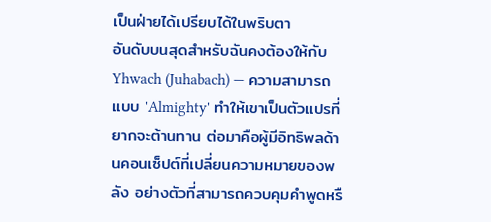เป็นฝ่ายได้เปรียบได้ในพริบตา
อันดับบนสุดสำหรับฉันคงต้องให้กับ Yhwach (Juhabach) — ความสามารถแบบ 'Almighty' ทำให้เขาเป็นตัวแปรที่ยากจะต้านทาน ต่อมาคือผู้มีอิทธิพลด้านคอนเซ็ปต์ที่เปลี่ยนความหมายของพลัง อย่างตัวที่สามารถควบคุมคำพูดหรื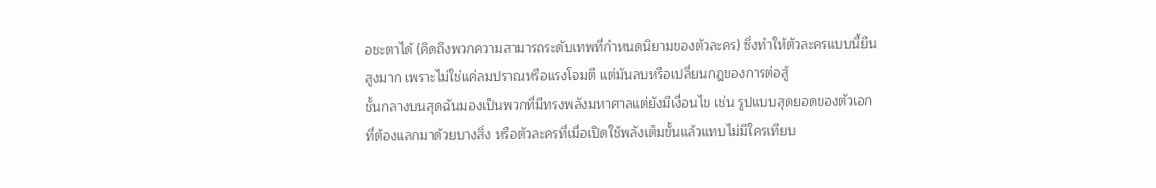อชะตาได้ (คิดถึงพวกความสามารถระดับเทพที่กำหนดนิยามของตัวละคร) ซึ่งทำให้ตัวละครแบบนี้ยืนสูงมาก เพราะไม่ใช่แค่ลมปราณหรือแรงโจมตี แต่มันลบหรือเปลี่ยนกฎของการต่อสู้
ชั้นกลางบนสุดฉันมองเป็นพวกที่มีทรงพลังมหาศาลแต่ยังมีเงื่อนไข เช่น รูปแบบสุดยอดของตัวเอกที่ต้องแลกมาด้วยบางสิ่ง หรือตัวละครที่เมื่อเปิดใช้พลังเต็มขั้นแล้วแทบไม่มีใครเทียบ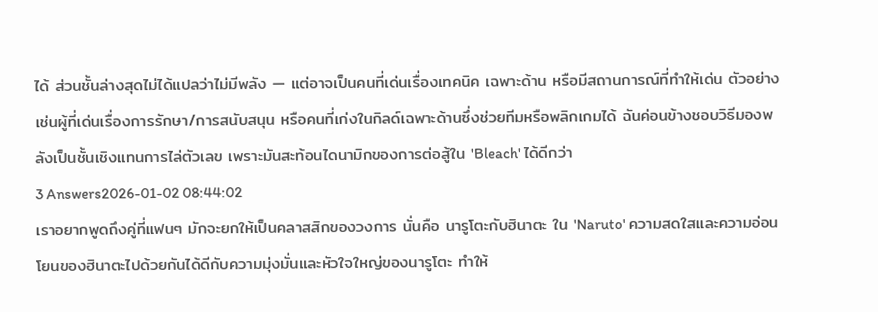ได้ ส่วนชั้นล่างสุดไม่ได้แปลว่าไม่มีพลัง — แต่อาจเป็นคนที่เด่นเรื่องเทคนิค เฉพาะด้าน หรือมีสถานการณ์ที่ทำให้เด่น ตัวอย่างเช่นผู้ที่เด่นเรื่องการรักษา/การสนับสนุน หรือคนที่เก่งในกิลด์เฉพาะด้านซึ่งช่วยทีมหรือพลิกเกมได้ ฉันค่อนข้างชอบวิธีมองพลังเป็นชั้นเชิงแทนการไล่ตัวเลข เพราะมันสะท้อนไดนามิกของการต่อสู้ใน 'Bleach' ได้ดีกว่า
3 Answers2026-01-02 08:44:02
เราอยากพูดถึงคู่ที่แฟนๆ มักจะยกให้เป็นคลาสสิกของวงการ นั่นคือ นารูโตะกับฮินาตะ ใน 'Naruto' ความสดใสและความอ่อนโยนของฮินาตะไปด้วยกันได้ดีกับความมุ่งมั่นและหัวใจใหญ่ของนารูโตะ ทำให้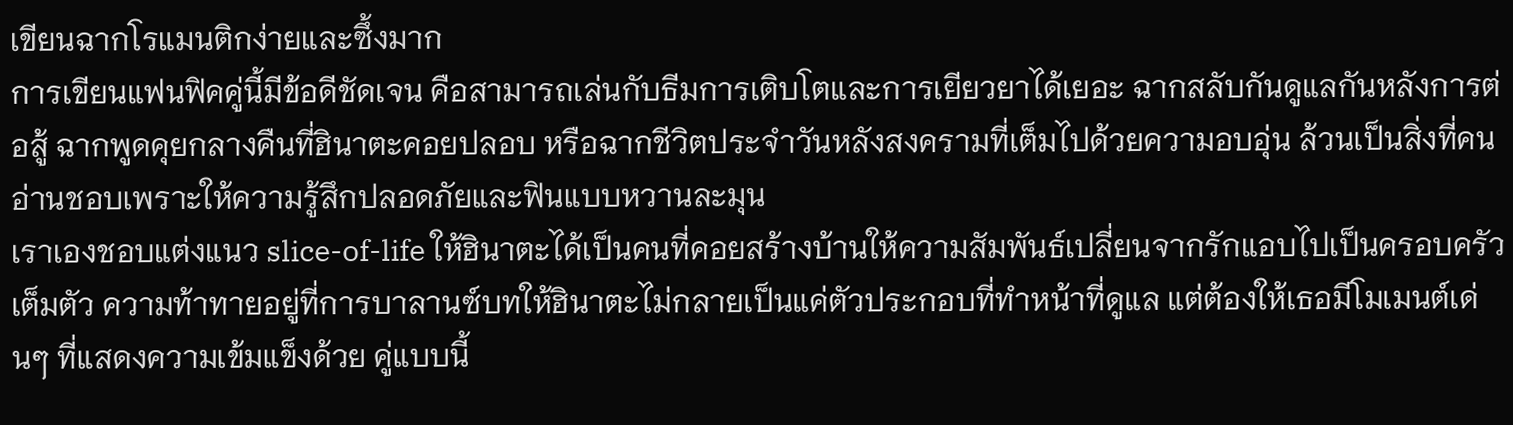เขียนฉากโรแมนติกง่ายและซึ้งมาก
การเขียนแฟนฟิคคู่นี้มีข้อดีชัดเจน คือสามารถเล่นกับธีมการเติบโตและการเยียวยาได้เยอะ ฉากสลับกันดูแลกันหลังการต่อสู้ ฉากพูดคุยกลางคืนที่ฮินาตะคอยปลอบ หรือฉากชีวิตประจำวันหลังสงครามที่เต็มไปด้วยความอบอุ่น ล้วนเป็นสิ่งที่คนอ่านชอบเพราะให้ความรู้สึกปลอดภัยและฟินแบบหวานละมุน
เราเองชอบแต่งแนว slice-of-life ให้ฮินาตะได้เป็นคนที่คอยสร้างบ้านให้ความสัมพันธ์เปลี่ยนจากรักแอบไปเป็นครอบครัวเต็มตัว ความท้าทายอยู่ที่การบาลานซ์บทให้ฮินาตะไม่กลายเป็นแค่ตัวประกอบที่ทำหน้าที่ดูแล แต่ต้องให้เธอมีโมเมนต์เด่นๆ ที่แสดงความเข้มแข็งด้วย คู่แบบนี้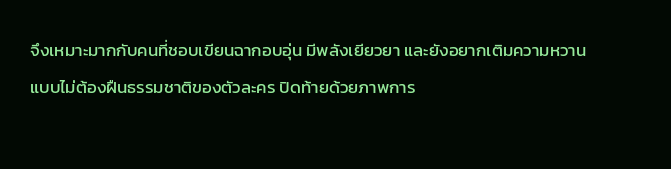จึงเหมาะมากกับคนที่ชอบเขียนฉากอบอุ่น มีพลังเยียวยา และยังอยากเติมความหวานแบบไม่ต้องฝืนธรรมชาติของตัวละคร ปิดท้ายด้วยภาพการ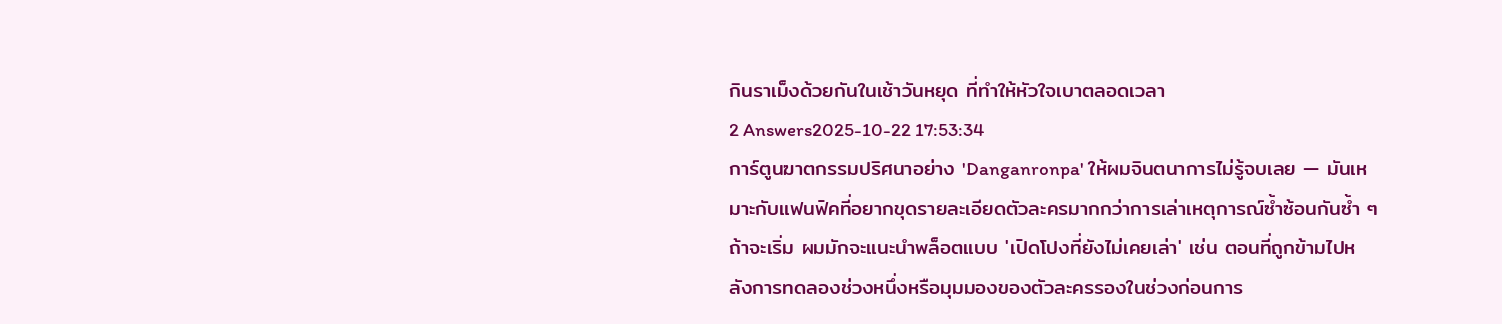กินราเม็งด้วยกันในเช้าวันหยุด ที่ทำให้หัวใจเบาตลอดเวลา
2 Answers2025-10-22 17:53:34
การ์ตูนฆาตกรรมปริศนาอย่าง 'Danganronpa' ให้ผมจินตนาการไม่รู้จบเลย — มันเหมาะกับแฟนฟิคที่อยากขุดรายละเอียดตัวละครมากกว่าการเล่าเหตุการณ์ซ้ำซ้อนกันซ้ำ ๆ
ถ้าจะเริ่ม ผมมักจะแนะนำพล็อตแบบ 'เปิดโปงที่ยังไม่เคยเล่า' เช่น ตอนที่ถูกข้ามไปหลังการทดลองช่วงหนึ่งหรือมุมมองของตัวละครรองในช่วงก่อนการ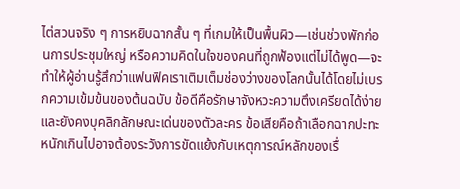ไต่สวนจริง ๆ การหยิบฉากสั้น ๆ ที่เกมให้เป็นพื้นผิว—เช่นช่วงพักก่อนการประชุมใหญ่ หรือความคิดในใจของคนที่ถูกฟ้องแต่ไม่ได้พูด—จะทำให้ผู้อ่านรู้สึกว่าแฟนฟิคเราเติมเต็มช่องว่างของโลกนั้นได้โดยไม่เบรกความเข้มข้นของต้นฉบับ ข้อดีคือรักษาจังหวะความตึงเครียดได้ง่ายและยังคงบุคลิกลักษณะเด่นของตัวละคร ข้อเสียคือถ้าเลือกฉากปะทะหนักเกินไปอาจต้องระวังการขัดแย้งกับเหตุการณ์หลักของเรื่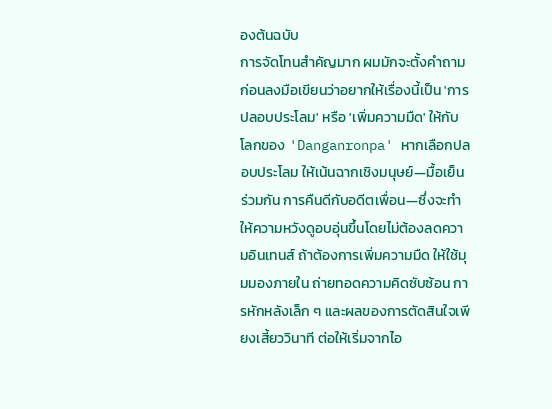องต้นฉบับ
การจัดโทนสำคัญมาก ผมมักจะตั้งคำถามก่อนลงมือเขียนว่าอยากให้เรื่องนี้เป็น 'การปลอบประโลม' หรือ 'เพิ่มความมืด' ให้กับโลกของ 'Danganronpa' หากเลือกปลอบประโลม ให้เน้นฉากเชิงมนุษย์—มื้อเย็นร่วมกัน การคืนดีกับอดีตเพื่อน—ซึ่งจะทำให้ความหวังดูอบอุ่นขึ้นโดยไม่ต้องลดความอินเทนส์ ถ้าต้องการเพิ่มความมืด ให้ใช้มุมมองภายใน ถ่ายทอดความคิดซับซ้อน การหักหลังเล็ก ๆ และผลของการตัดสินใจเพียงเสี้ยววินาที ต่อให้เริ่มจากไอ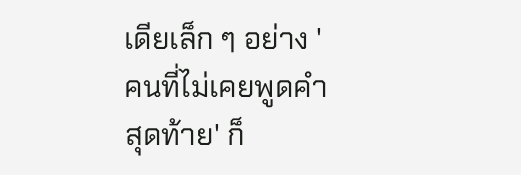เดียเล็ก ๆ อย่าง 'คนที่ไม่เคยพูดคำสุดท้าย' ก็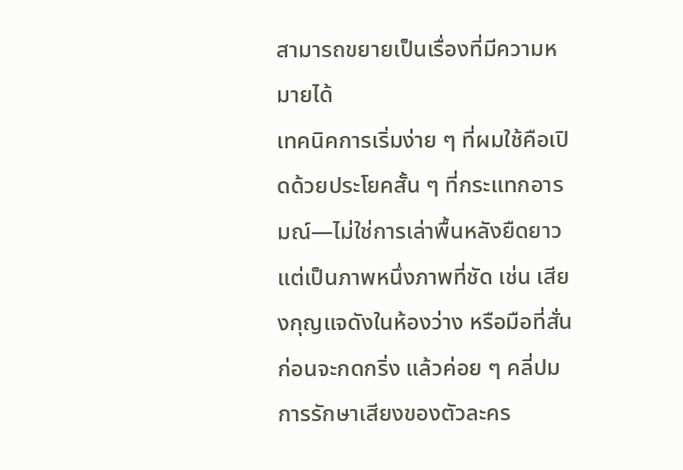สามารถขยายเป็นเรื่องที่มีความหมายได้
เทคนิคการเริ่มง่าย ๆ ที่ผมใช้คือเปิดด้วยประโยคสั้น ๆ ที่กระแทกอารมณ์—ไม่ใช่การเล่าพื้นหลังยืดยาว แต่เป็นภาพหนึ่งภาพที่ชัด เช่น เสียงกุญแจดังในห้องว่าง หรือมือที่สั่นก่อนจะกดกริ่ง แล้วค่อย ๆ คลี่ปม การรักษาเสียงของตัวละคร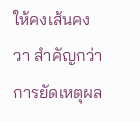ให้คงเส้นคงวา สำคัญกว่าการยัดเหตุผล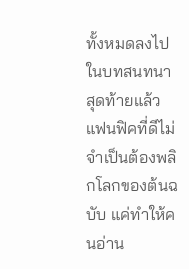ทั้งหมดลงไปในบทสนทนา สุดท้ายแล้วแฟนฟิคที่ดีไม่จำเป็นต้องพลิกโลกของต้นฉบับ แค่ทำให้คนอ่าน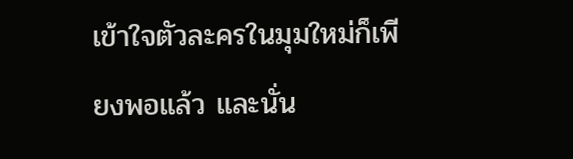เข้าใจตัวละครในมุมใหม่ก็เพียงพอแล้ว และนั่น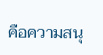คือความสนุ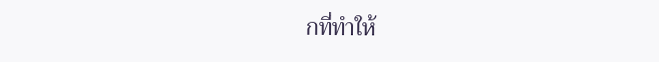กที่ทำให้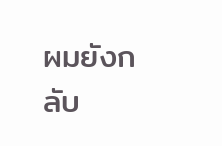ผมยังกลับ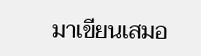มาเขียนเสมอ